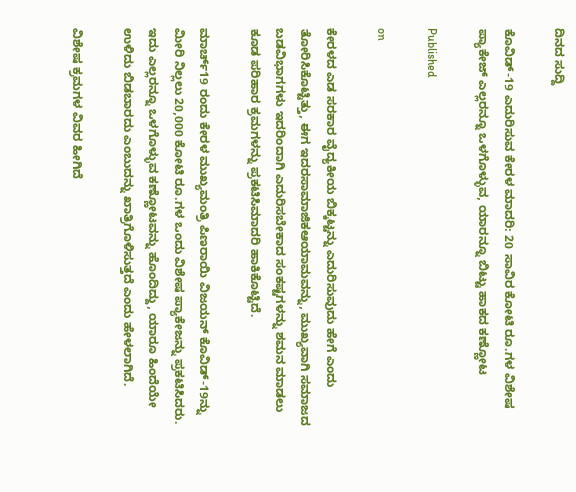ದಿನದ ಸುದ್ದಿ

ಕೊವಿಡ್-19 ಎದುರಿಸುವ ಕೇರಳ ಮಾದರಿ: 20 ಸಾವಿರ ಕೋಟಿ ರೂ.ಗಳ ವಿಶೇಷ ಪ್ಯಾಕೇಜ್ ಎಲ್ಲರನ್ನೂ ಒಳಗೊಳ್ಳುವ, ಯಾರನ್ನೂ ಬಿಟ್ಟು ಹಾಕದ ಕಣ್ಣೋಟ

Published

on

ಕೇರಳದ ಎಡ ಸರಕಾರ ವೈದ್ಯಕೀಯ ಬಿಕ್ಕಟ್ಟನ್ನು ಎದುರಿಸುವುದು ಹೇಗೆ ಎಂದು ತೋರಿಸಿಕೊಟ್ಟಿತ್ತು, ಈಗ ಇದರಸಾಮಾಜಿಕಆಯಾಮವನ್ನು, ಮುಖ್ಯವಾಗಿ ಸಮಾಜದ ಬಡವಿಭಾಗಗಳು ಇದರಿಂದಾಗಿ ಎದುರಿಸಬೇಕಾದ ಸಂಕಷ್ಟಗಳನ್ನು ಶಮನ ಮಾಡಲು ಕೂಡ ಪರಿಹಾರ ಕ್ರಮಗಳನ್ನು ಪ್ರಕಟಿಸಿಮಾದರಿ ಹಾಕಿಕೊಟ್ಟಿದೆ.

ಮಾರ್ಚ್19 ರಂದು ಕೇರಳ ಮುಖ್ಯಮಂತ್ರಿ ಪಿಣರಾಯಿ ವಿಜಯನ್ ಕೊವಿಡ್-19ನ್ನು ಮೀರಿ ನಿಲ್ಲಲು 20,000 ಕೋಟಿ ರೂ.ಗಳ ಒಂದು ವಿಶೇಷ ಪ್ಯಾಕೇಜನ್ನು ಪ್ರಕಟಿಸಿದರು. ಇದು ಎಲ್ಲರನ್ನೂ ಒಳಗೊಳ್ಳುವ ಕಣ್ಣೋಟವನ್ನು ಹೊಂದಿದ್ದು, ಯಾರೂ ಹಿಂದೆಯೇ ಉಳಿದು ಬಿಡಬಾರದು ಎಂಬುದನ್ನು ಖಾತ್ರಿಗೊಳಿಸುತ್ತದೆ ಎಂದು ಹೇಳಲಾಗಿದೆ.

ವಿಶೇಷ ಕ್ರಮಗಳ ವಿವರ ಹೀಗಿದೆ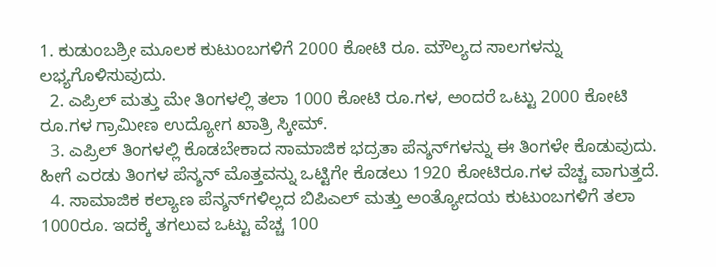1. ಕುಡುಂಬಶ್ರೀ ಮೂಲಕ ಕುಟುಂಬಗಳಿಗೆ 2000 ಕೋಟಿ ರೂ. ಮೌಲ್ಯದ ಸಾಲಗಳನ್ನು ಲಭ್ಯಗೊಳಿಸುವುದು.
  2. ಎಪ್ರಿಲ್ ಮತ್ತು ಮೇ ತಿಂಗಳಲ್ಲಿ ತಲಾ 1000 ಕೋಟಿ ರೂ.ಗಳ, ಅಂದರೆ ಒಟ್ಟು 2000 ಕೋಟಿ ರೂ.ಗಳ ಗ್ರಾಮೀಣ ಉದ್ಯೋಗ ಖಾತ್ರಿ ಸ್ಕೀಮ್.
  3. ಎಪ್ರಿಲ್ ತಿಂಗಳಲ್ಲಿ ಕೊಡಬೇಕಾದ ಸಾಮಾಜಿಕ ಭದ್ರತಾ ಪೆನ್ಶನ್‌ಗಳನ್ನು ಈ ತಿಂಗಳೇ ಕೊಡುವುದು. ಹೀಗೆ ಎರಡು ತಿಂಗಳ ಪೆನ್ಶನ್ ಮೊತ್ತವನ್ನು ಒಟ್ಟಿಗೇ ಕೊಡಲು 1920 ಕೋಟಿರೂ.ಗಳ ವೆಚ್ಚ ವಾಗುತ್ತದೆ.
  4. ಸಾಮಾಜಿಕ ಕಲ್ಯಾಣ ಪೆನ್ಶನ್‌ಗಳಿಲ್ಲದ ಬಿಪಿಎಲ್ ಮತ್ತು ಅಂತ್ಯೋದಯ ಕುಟುಂಬಗಳಿಗೆ ತಲಾ 1000ರೂ. ಇದಕ್ಕೆ ತಗಲುವ ಒಟ್ಟು ವೆಚ್ಚ 100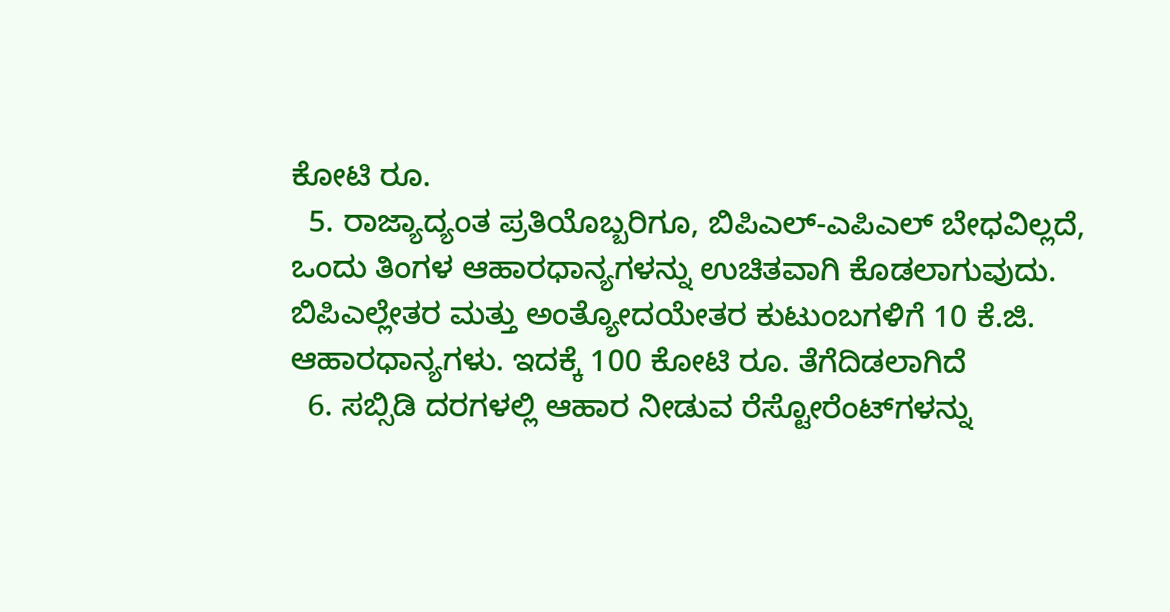ಕೋಟಿ ರೂ.
  5. ರಾಜ್ಯಾದ್ಯಂತ ಪ್ರತಿಯೊಬ್ಬರಿಗೂ, ಬಿಪಿಎಲ್-ಎಪಿಎಲ್ ಬೇಧವಿಲ್ಲದೆ, ಒಂದು ತಿಂಗಳ ಆಹಾರಧಾನ್ಯಗಳನ್ನು ಉಚಿತವಾಗಿ ಕೊಡಲಾಗುವುದು. ಬಿಪಿಎಲ್ಲೇತರ ಮತ್ತು ಅಂತ್ಯೋದಯೇತರ ಕುಟುಂಬಗಳಿಗೆ 10 ಕೆ.ಜಿ. ಆಹಾರಧಾನ್ಯಗಳು. ಇದಕ್ಕೆ 100 ಕೋಟಿ ರೂ. ತೆಗೆದಿಡಲಾಗಿದೆ
  6. ಸಬ್ಸಿಡಿ ದರಗಳಲ್ಲಿ ಆಹಾರ ನೀಡುವ ರೆಸ್ಟೋರೆಂಟ್‌ಗಳನ್ನು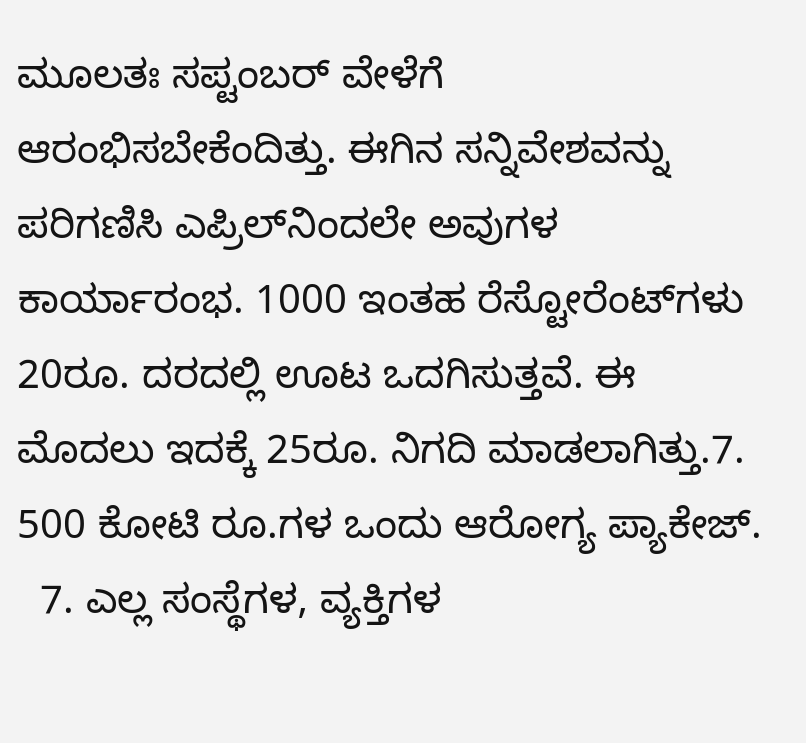ಮೂಲತಃ ಸಪ್ಟಂಬರ್ ವೇಳೆಗೆ ಆರಂಭಿಸಬೇಕೆಂದಿತ್ತು. ಈಗಿನ ಸನ್ನಿವೇಶವನ್ನು ಪರಿಗಣಿಸಿ ಎಪ್ರಿಲ್‌ನಿಂದಲೇ ಅವುಗಳ ಕಾರ್ಯಾರಂಭ. 1000 ಇಂತಹ ರೆಸ್ಟೋರೆಂಟ್‌ಗಳು 20ರೂ. ದರದಲ್ಲಿ ಊಟ ಒದಗಿಸುತ್ತವೆ. ಈ ಮೊದಲು ಇದಕ್ಕೆ 25ರೂ. ನಿಗದಿ ಮಾಡಲಾಗಿತ್ತು.7. 500 ಕೋಟಿ ರೂ.ಗಳ ಒಂದು ಆರೋಗ್ಯ ಪ್ಯಾಕೇಜ್.
  7. ಎಲ್ಲ ಸಂಸ್ಥೆಗಳ, ವ್ಯಕ್ತಿಗಳ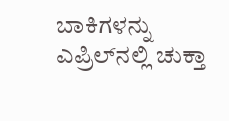ಬಾಕಿಗಳನ್ನು ಎಪ್ರಿಲ್‌ನಲ್ಲಿ ಚುಕ್ತಾ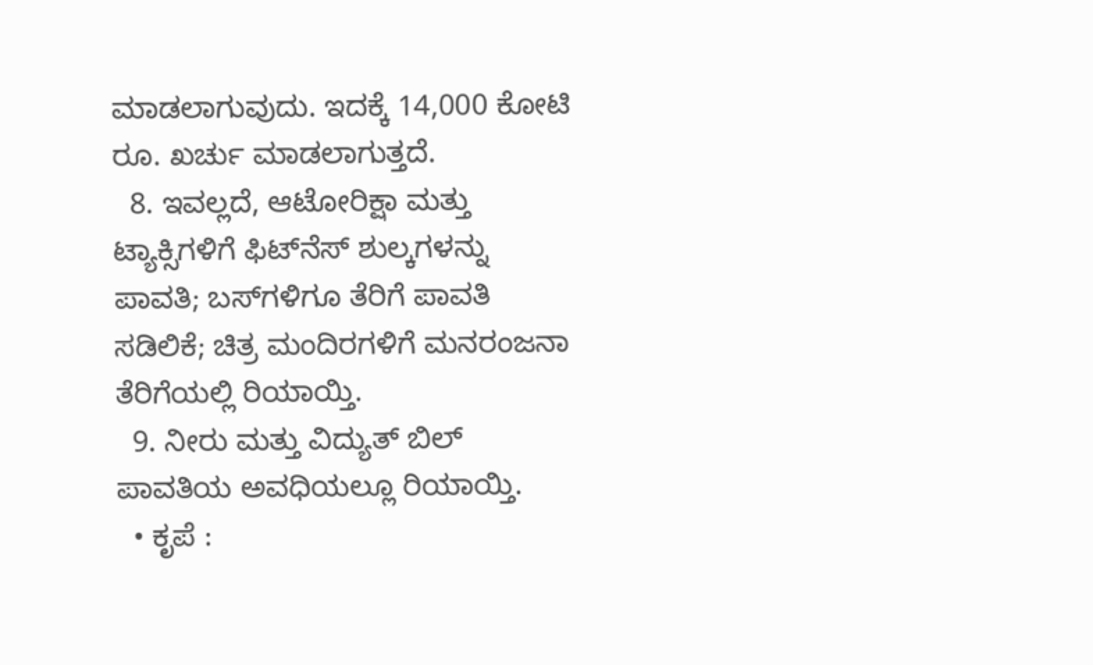ಮಾಡಲಾಗುವುದು. ಇದಕ್ಕೆ 14,000 ಕೋಟಿ ರೂ. ಖರ್ಚು ಮಾಡಲಾಗುತ್ತದೆ.
  8. ಇವಲ್ಲದೆ, ಆಟೋರಿಕ್ಷಾ ಮತ್ತು ಟ್ಯಾಕ್ಸಿಗಳಿಗೆ ಫಿಟ್‌ನೆಸ್ ಶುಲ್ಕಗಳನ್ನು ಪಾವತಿ; ಬಸ್‌ಗಳಿಗೂ ತೆರಿಗೆ ಪಾವತಿ ಸಡಿಲಿಕೆ; ಚಿತ್ರ ಮಂದಿರಗಳಿಗೆ ಮನರಂಜನಾ ತೆರಿಗೆಯಲ್ಲಿ ರಿಯಾಯ್ತಿ.
  9. ನೀರು ಮತ್ತು ವಿದ್ಯುತ್ ಬಿಲ್ ಪಾವತಿಯ ಅವಧಿಯಲ್ಲೂ ರಿಯಾಯ್ತಿ.
  • ಕೃಪೆ :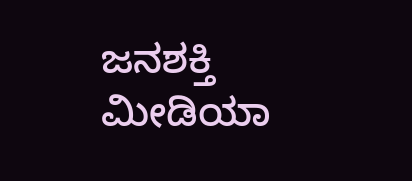ಜನಶಕ್ತಿ ಮೀಡಿಯಾ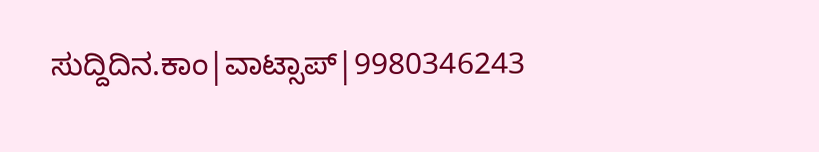ಸುದ್ದಿದಿನ.ಕಾಂ|ವಾಟ್ಸಾಪ್|9980346243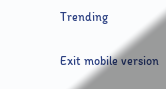Trending

Exit mobile version